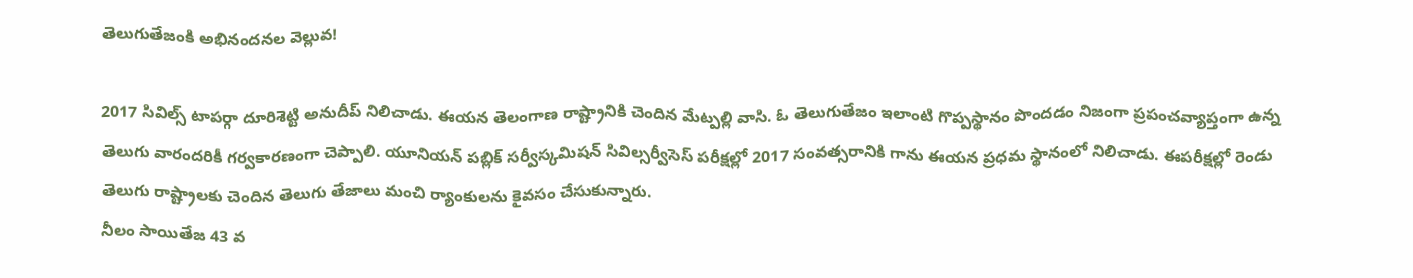తెలుగుతేజంకి అభినందనల వెల్లువ!

2017 సివిల్స్ టాపర్గా దూరిశెట్టి అనుదీప్ నిలిచాడు. ఈయన తెలంగాణ రాష్ట్రానికి చెందిన మేట్పల్లి వాసి. ఓ తెలుగుతేజం ఇలాంటి గొప్పస్థానం పొందడం నిజంగా ప్రపంచవ్యాప్తంగా ఉన్న తెలుగు వారందరికీ గర్వకారణంగా చెప్పాలి. యూనియన్ పబ్లిక్ సర్వీస్కమిషన్ సివిల్సర్వీసెస్ పరీక్షల్లో 2017 సంవత్సరానికి గాను ఈయన ప్రధమ స్థానంలో నిలిచాడు. ఈపరీక్షల్లో రెండు తెలుగు రాష్ట్రాలకు చెందిన తెలుగు తేజాలు మంచి ర్యాంకులను కైవసం చేసుకున్నారు.
నీలం సాయితేజ 43 వ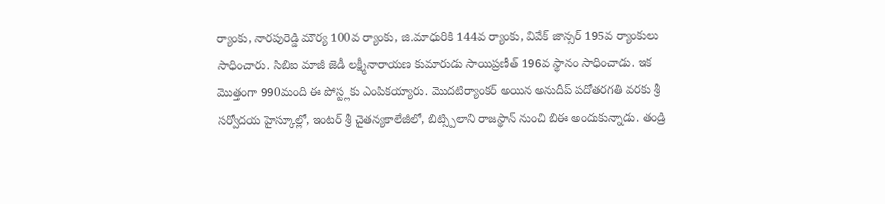ర్యాంకు, నారపురెడ్డి మౌర్య 100వ ర్యాంకు, జి.మాధురికి 144వ ర్యాంకు, వివేక్ జాన్సర్ 195వ ర్యాంకులు సాధించారు. సిబిఐ మాజీ జెడీ లక్ష్మీనారాయణ కుమారుడు సాయిప్రణీత్ 196వ స్థానం సాధించాడు. ఇక మొత్తంగా 990మంది ఈ పోస్ట్లకు ఎంపికయ్యారు. మొదటిర్యాంకర్ అయిన అనుదీప్ పదోతరగతి వరకు శ్రీ సర్వోదయ హైస్కూల్లో, ఇంటర్ శ్రీ చైతన్యకాలేజీలో, బిట్స్పిలాని రాజస్థాన్ నుంచి బిఈ అందుకున్నాడు. తండ్రి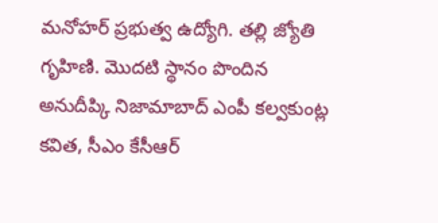మనోహర్ ప్రభుత్వ ఉద్యోగి. తల్లి జ్యోతి గృహిణి. మొదటి స్థానం పొందిన అనుదీప్కి నిజామాబాద్ ఎంపీ కల్వకుంట్ల కవిత, సీఎం కేసీఆర్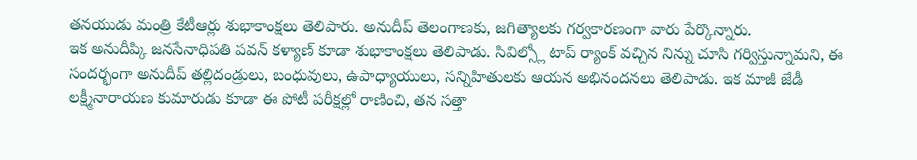తనయుడు మంత్రి కేటీఆర్లు శుభాకాంక్షలు తెలిపారు. అనుదీప్ తెలంగాణకు, జగిత్యాలకు గర్వకారణంగా వారు పేర్కొన్నారు.
ఇక అనుదీప్కి జనసేనాధిపతి పవన్ కళ్యాణ్ కూడా శుభాకాంక్షలు తెలిపాడు. సివిల్స్లో టాప్ ర్యాంక్ వచ్చిన నిన్ను చూసి గర్విస్తున్నామని, ఈ సందర్భంగా అనుదీప్ తల్లిదండ్రులు, బంధువులు, ఉపాధ్యాయులు, సన్నిహితులకు ఆయన అభినందనలు తెలిపాడు. ఇక మాజీ జేడీ లక్ష్మీనారాయణ కుమారుడు కూడా ఈ పోటీ పరీక్షల్లో రాణించి, తన సత్తా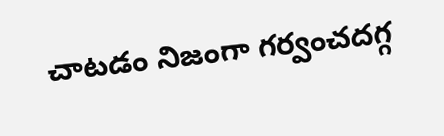చాటడం నిజంగా గర్వంచదగ్గ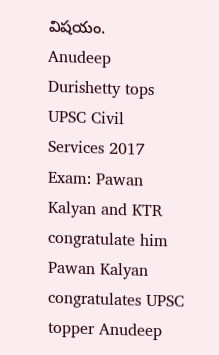విషయం.
Anudeep Durishetty tops UPSC Civil Services 2017 Exam: Pawan Kalyan and KTR congratulate him
Pawan Kalyan congratulates UPSC topper Anudeep